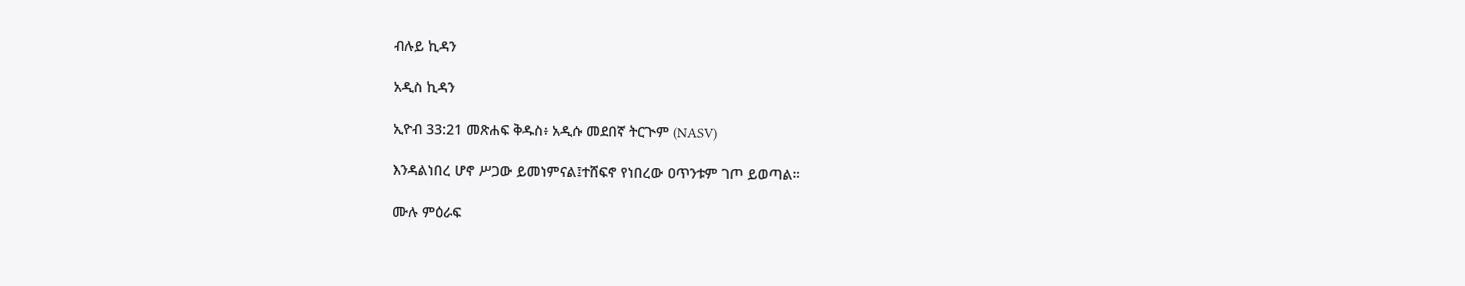ብሉይ ኪዳን

አዲስ ኪዳን

ኢዮብ 33:21 መጽሐፍ ቅዱስ፥ አዲሱ መደበኛ ትርጒም (NASV)

እንዳልነበረ ሆኖ ሥጋው ይመነምናል፤ተሸፍኖ የነበረው ዐጥንቱም ገጦ ይወጣል።

ሙሉ ምዕራፍ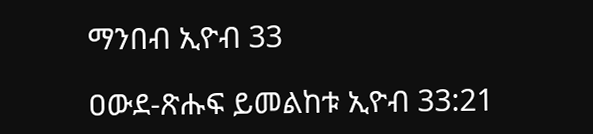ማንበብ ኢዮብ 33

ዐውደ-ጽሑፍ ይመልከቱ ኢዮብ 33:21